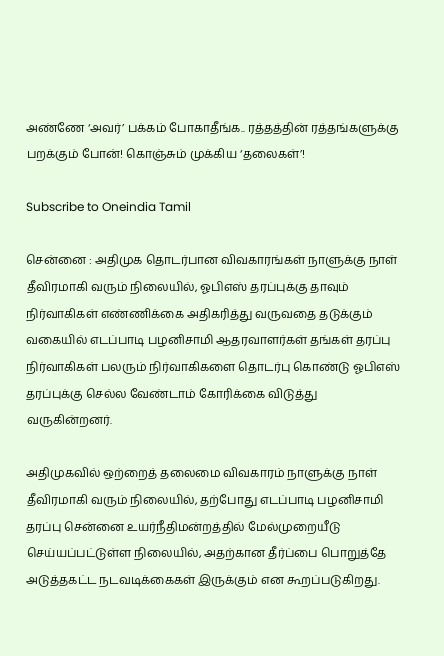அண்ணே ‘அவர்’ பக்கம் போகாதீங்க.. ரத்தத்தின் ரத்தங்களுக்கு பறக்கும் போன்! கொஞ்சும் முக்கிய ‘தலைகள்’!

Subscribe to Oneindia Tamil

சென்னை : அதிமுக தொடர்பான விவகாரங்கள் நாளுக்கு நாள் தீவிரமாகி வரும் நிலையில், ஓபிஎஸ் தரப்புக்கு தாவும் நிர்வாகிகள் எண்ணிக்கை அதிகரித்து வருவதை தடுக்கும் வகையில் எடப்பாடி பழனிசாமி ஆதரவாளர்கள் தங்கள் தரப்பு நிர்வாகிகள் பலரும் நிர்வாகிகளை தொடர்பு கொண்டு ஓபிஎஸ் தரப்புக்கு செல்ல வேண்டாம் கோரிக்கை விடுத்து வருகின்றனர்.

அதிமுகவில் ஒற்றைத் தலைமை விவகாரம் நாளுக்கு நாள் தீவிரமாகி வரும் நிலையில், தற்போது எடப்பாடி பழனிசாமி தரப்பு சென்னை உயர்நீதிமன்றத்தில் மேல்முறையீடு செய்யப்பட்டுள்ள நிலையில், அதற்கான தீர்ப்பை பொறுத்தே அடுத்தகட்ட நடவடிக்கைகள் இருக்கும் என கூறப்படுகிறது.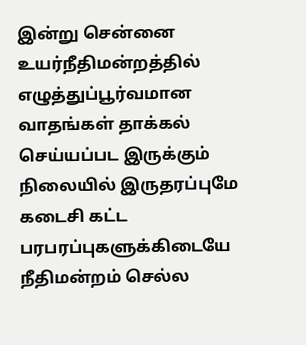இன்று சென்னை உயர்நீதிமன்றத்தில் எழுத்துப்பூர்வமான வாதங்கள் தாக்கல் செய்யப்பட இருக்கும் நிலையில் இருதரப்புமே கடைசி கட்ட பரபரப்புகளுக்கிடையே நீதிமன்றம் செல்ல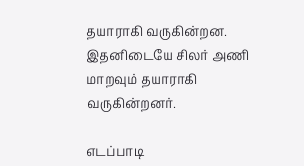தயாராகி வருகின்றன. இதனிடையே சிலர் அணி மாறவும் தயாராகி வருகின்றனர்.

எடப்பாடி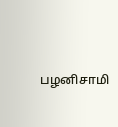பழனிசாமி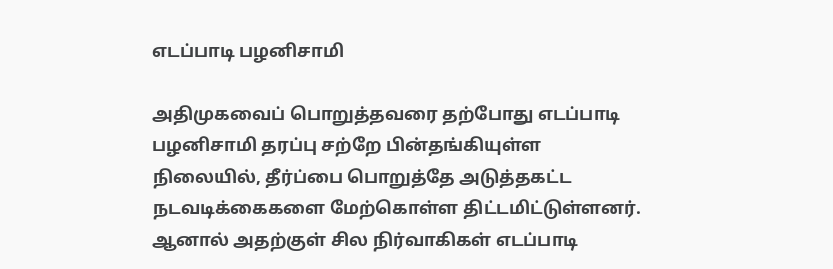எடப்பாடி பழனிசாமி

அதிமுகவைப் பொறுத்தவரை தற்போது எடப்பாடி பழனிசாமி தரப்பு சற்றே பின்தங்கியுள்ள நிலையில், தீர்ப்பை பொறுத்தே அடுத்தகட்ட நடவடிக்கைகளை மேற்கொள்ள திட்டமிட்டுள்ளனர். ஆனால் அதற்குள் சில நிர்வாகிகள் எடப்பாடி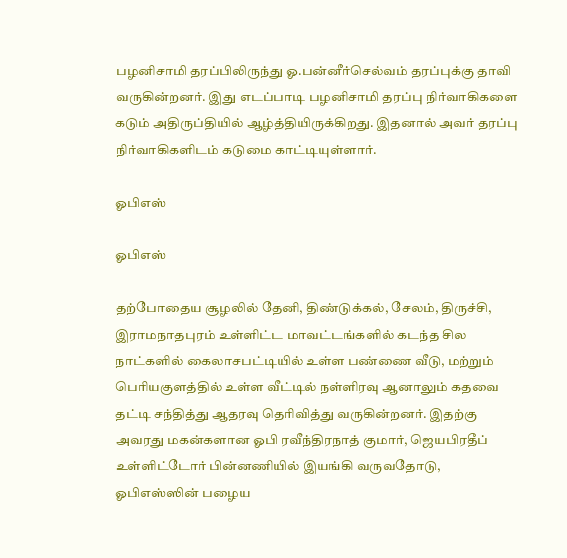பழனிசாமி தரப்பிலிருந்து ஓ.பன்னீர்செல்வம் தரப்புக்கு தாவி வருகின்றனர். இது எடப்பாடி பழனிசாமி தரப்பு நிர்வாகிகளை கடும் அதிருப்தியில் ஆழ்த்தியிருக்கிறது. இதனால் அவர் தரப்பு நிர்வாகிகளிடம் கடுமை காட்டியுள்ளார்.

ஓபிஎஸ்

ஓபிஎஸ்

தற்போதைய சூழலில் தேனி, திண்டுக்கல், சேலம், திருச்சி, இராமநாதபுரம் உள்ளிட்ட மாவட்டங்களில் கடந்த சில நாட்களில் கைலாசபட்டியில் உள்ள பண்ணை வீடு, மற்றும் பெரியகுளத்தில் உள்ள வீட்டில் நள்ளிரவு ஆனாலும் கதவை தட்டி சந்தித்து ஆதரவு தெரிவித்து வருகின்றனர். இதற்கு அவரது மகன்களான ஓபி ரவீந்திரநாத் குமார், ஜெயபிரதீப் உள்ளிட்டோர் பின்னணியில் இயங்கி வருவதோடு, ஓபிஎஸ்ஸின் பழைய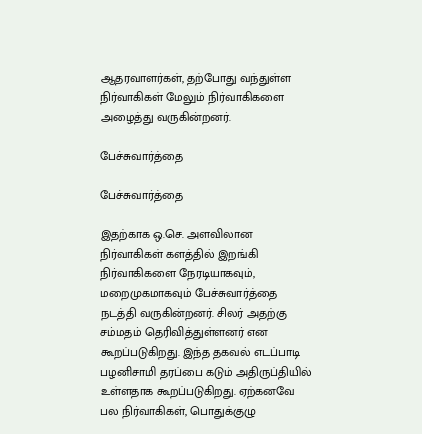ஆதரவாளர்கள், தற்போது வந்துள்ள நிர்வாகிகள் மேலும் நிர்வாகிகளை அழைத்து வருகின்றனர்.

பேச்சுவார்த்தை

பேச்சுவார்த்தை

இதற்காக ஒ.செ. அளவிலான நிர்வாகிகள் களத்தில் இறங்கி நிர்வாகிகளை நேரடியாகவும், மறைமுகமாகவும் பேச்சுவார்த்தை நடத்தி வருகின்றனர். சிலர் அதற்கு சம்மதம் தெரிவித்துள்ளனர் என கூறப்படுகிறது. இந்த தகவல் எடப்பாடி பழனிசாமி தரப்பை கடும் அதிருப்தியில் உள்ளதாக கூறப்படுகிறது. ஏற்கனவே பல நிர்வாகிகள், பொதுக்குழு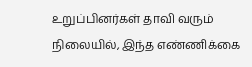உறுப்பினர்கள் தாவி வரும் நிலையில், இந்த எண்ணிக்கை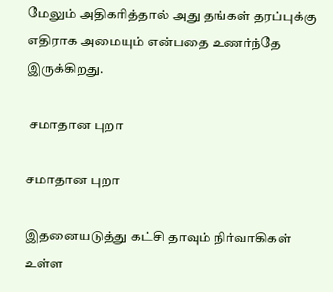மேலும் அதிகரித்தால் அது தங்கள் தரப்புக்கு எதிராக அமையும் என்பதை உணர்ந்தே இருக்கிறது.

 சமாதான புறா

சமாதான புறா

இதனையடுத்து கட்சி தாவும் நிர்வாகிகள் உள்ள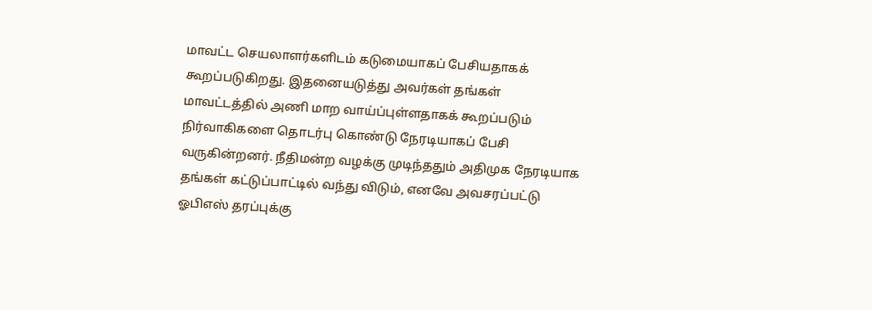மாவட்ட செயலாளர்களிடம் கடுமையாகப் பேசியதாகக் கூறப்படுகிறது. இதனையடுத்து அவர்கள் தங்கள் மாவட்டத்தில் அணி மாற வாய்ப்புள்ளதாகக் கூறப்படும் நிர்வாகிகளை தொடர்பு கொண்டு நேரடியாகப் பேசி வருகின்றனர். நீதிமன்ற வழக்கு முடிந்ததும் அதிமுக நேரடியாக தங்கள் கட்டுப்பாட்டில் வந்து விடும், எனவே அவசரப்பட்டு ஓபிஎஸ் தரப்புக்கு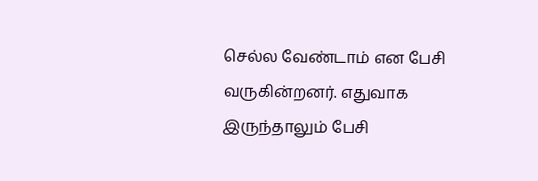செல்ல வேண்டாம் என பேசி வருகின்றனர். எதுவாக இருந்தாலும் பேசி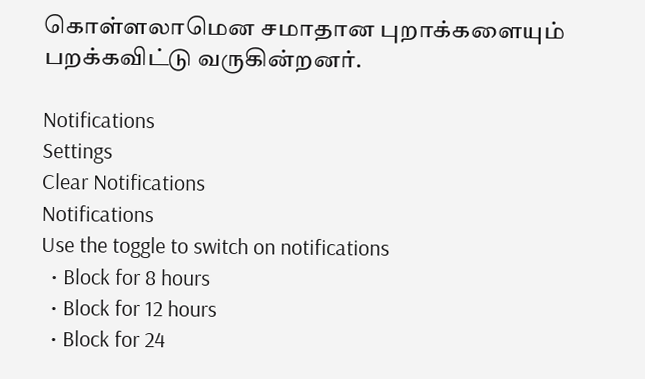கொள்ளலாமென சமாதான புறாக்களையும் பறக்கவிட்டு வருகின்றனர்.

Notifications
Settings
Clear Notifications
Notifications
Use the toggle to switch on notifications
  • Block for 8 hours
  • Block for 12 hours
  • Block for 24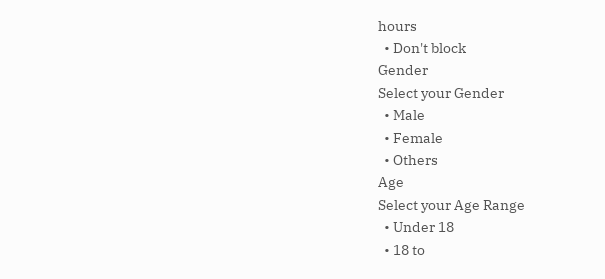hours
  • Don't block
Gender
Select your Gender
  • Male
  • Female
  • Others
Age
Select your Age Range
  • Under 18
  • 18 to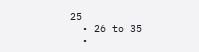25
  • 26 to 35
  •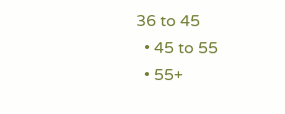36 to 45
  • 45 to 55
  • 55+